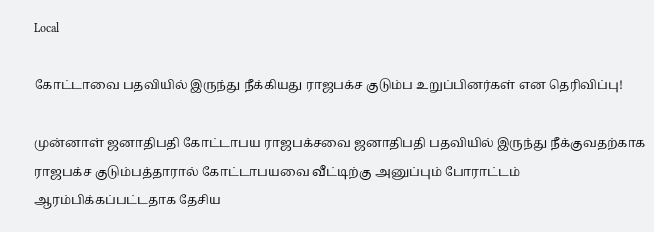Local

கோட்டாவை பதவியில் இருந்து நீக்கியது ராஜபக்ச குடும்ப உறுப்பினர்கள் என தெரிவிப்பு!

முன்னாள் ஜனாதிபதி கோட்டாபய ராஜபக்சவை ஜனாதிபதி பதவியில் இருந்து நீக்குவதற்காக ராஜபக்ச குடும்பத்தாரால் கோட்டாபயவை வீட்டிற்கு அனுப்பும் போராட்டம் ஆரம்பிக்கப்பட்டதாக தேசிய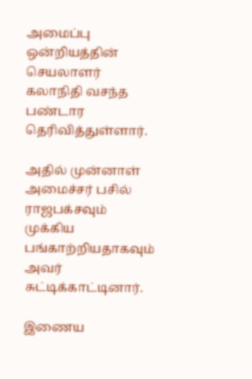அமைப்பு ஒன்றியத்தின் செயலாளர் கலாநிதி வசந்த பண்டார தெரிவித்துள்ளார்.

அதில் முன்னாள் அமைச்சர் பசில் ராஜபக்சவும் முக்கிய பங்காற்றியதாகவும் அவர் சுட்டிக்காட்டினார்.

இணைய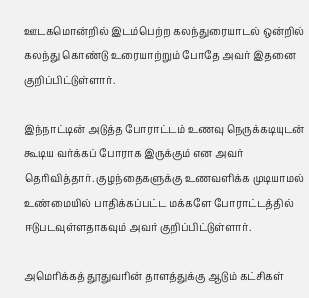ஊடகமொன்றில் இடம்பெற்ற கலந்துரையாடல் ஒன்றில் கலந்து கொண்டு உரையாற்றும் போதே அவர் இதனை குறிப்பிட்டுள்ளார்.

இந்நாட்டின் அடுத்த போராட்டம் உணவு நெருக்கடியுடன் கூடிய வர்க்கப் போராக இருக்கும் என அவர் தெரிவித்தார். குழந்தைகளுக்கு உணவளிக்க முடியாமல் உண்மையில் பாதிக்கப்பட்ட மக்களே போராட்டத்தில் ஈடுபடவுள்ளதாகவும் அவர் குறிப்பிட்டுள்ளார்.

அமெரிக்கத் தூதுவரின் தாளத்துக்கு ஆடும் கட்சிகள்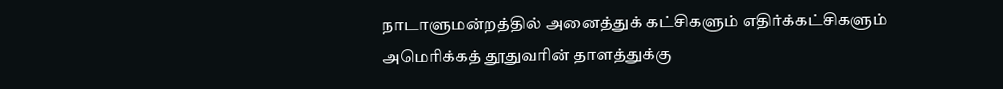நாடாளுமன்றத்தில் அனைத்துக் கட்சிகளும் எதிர்க்கட்சிகளும் அமெரிக்கத் தூதுவரின் தாளத்துக்கு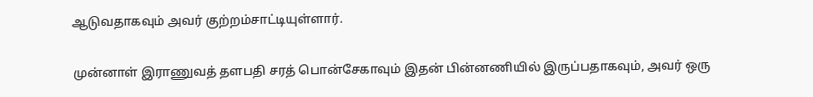ஆடுவதாகவும் அவர் குற்றம்சாட்டியுள்ளார்.

முன்னாள் இராணுவத் தளபதி சரத் பொன்சேகாவும் இதன் பின்னணியில் இருப்பதாகவும், அவர் ஒரு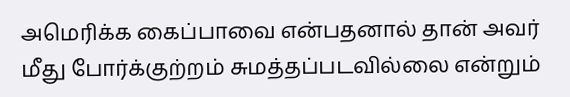அமெரிக்க கைப்பாவை என்பதனால் தான் அவர் மீது போர்க்குற்றம் சுமத்தப்படவில்லை என்றும்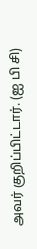அவர் குறிப்பிட்டார். (ஐ பி சி)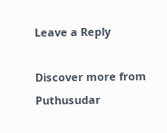Leave a Reply

Discover more from Puthusudar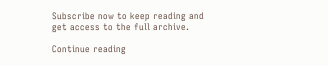Subscribe now to keep reading and get access to the full archive.

Continue reading